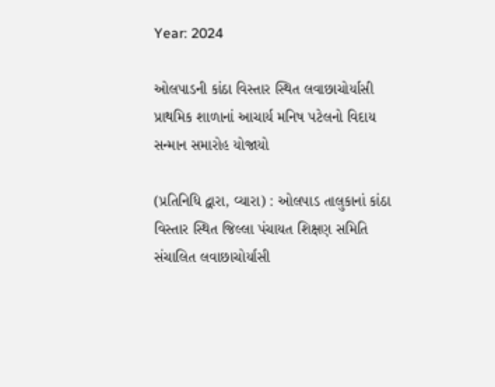Year: 2024

ઓલપાડની કાંઠા વિસ્તાર સ્થિત લવાછાચોર્યાસી પ્રાથમિક શાળાનાં આચાર્ય મનિષ પટેલનો વિદાય સન્માન સમારોહ યોજાયો

(પ્રતિનિધિ દ્વારા, વ્યારા) : ઓલપાડ તાલુકાનાં કાંઠા વિસ્તાર સ્થિત જિલ્લા પંચાયત શિક્ષણ સમિતિ સંચાલિત લવાછાચોર્યાસી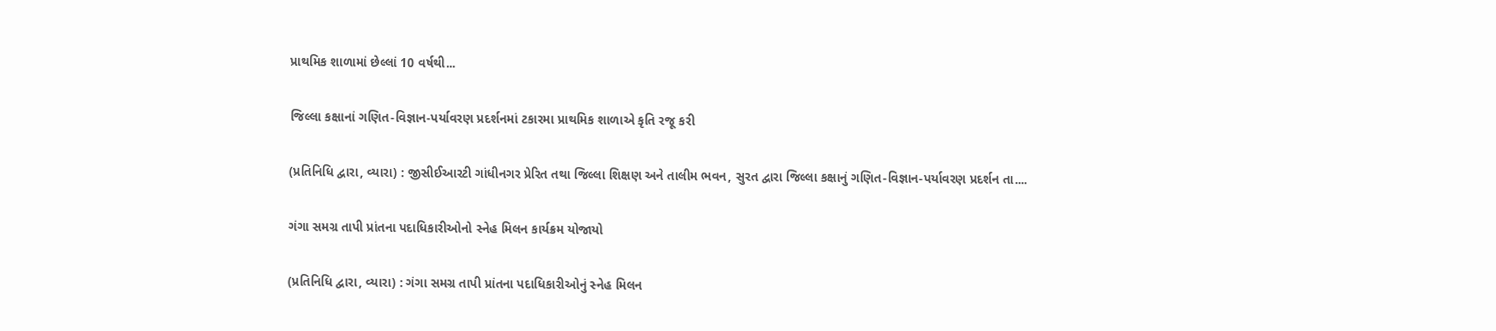પ્રાથમિક શાળામાં છેલ્લાં 10 વર્ષથી...

જિલ્લા કક્ષાનાં ગણિત-વિજ્ઞાન-પર્યાવરણ પ્રદર્શનમાં ટકારમા પ્રાથમિક શાળાએ કૃતિ રજૂ કરી

(પ્રતિનિધિ દ્વારા, વ્યારા) : જીસીઈઆરટી ગાંધીનગર પ્રેરિત તથા જિલ્લા શિક્ષણ અને તાલીમ ભવન, સુરત દ્વારા જિલ્લા કક્ષાનું ગણિત-વિજ્ઞાન-પર્યાવરણ પ્રદર્શન તા....

ગંગા સમગ્ર તાપી પ્રાંતના પદાધિકારીઓનો સ્નેહ મિલન કાર્યક્રમ યોજાયો

(પ્રતિનિધિ દ્વારા, વ્યારા) : ગંગા સમગ્ર તાપી પ્રાંતના પદાધિકારીઓનું સ્નેહ મિલન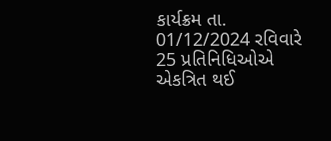કાર્યક્રમ તા. 01/12/2024 રવિવારે 25 પ્રતિનિધિઓએ એકત્રિત થઈ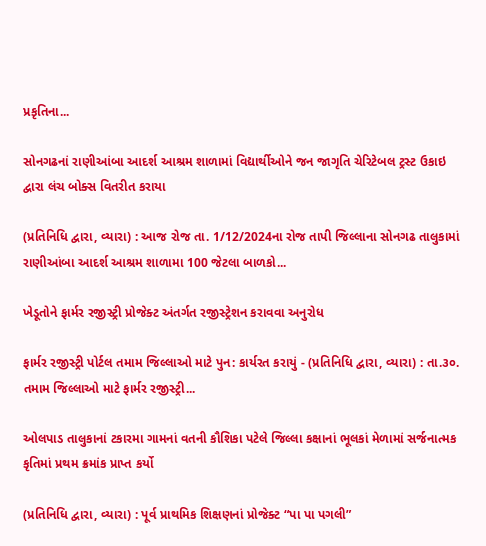પ્રકૃતિના...

સોનગઢનાં રાણીઆંબા આદર્શ આશ્રમ શાળામાં વિદ્યાર્થીઓને જન જાગૃતિ ચેરિટેબલ ટ્રસ્ટ ઉકાઇ દ્વારા લંચ બોક્સ વિતરીત કરાયા

(પ્રતિનિધિ દ્વારા, વ્યારા) : આજ રોજ તા. 1/12/2024ના રોજ તાપી જિલ્લાના સોનગઢ તાલુકામાં રાણીઆંબા આદર્શ આશ્રમ શાળામા 100 જેટલા બાળકો...

ખેડૂતોને ફાર્મર રજીસ્ટ્રી પ્રોજેક્ટ અંતર્ગત રજીસ્ટ્રેશન કરાવવા અનુરોધ

ફાર્મર રજીસ્ટ્રી પોર્ટલ તમામ જિલ્લાઓ માટે પુન: કાર્યરત કરાયું - (પ્રતિનિધિ દ્વારા, વ્યારા) : તા.૩૦. તમામ જિલ્લાઓ માટે ફાર્મર રજીસ્ટ્રી...

ઓલપાડ તાલુકાનાં ટકારમા ગામનાં વતની કૌશિકા પટેલે જિલ્લા કક્ષાનાં ભૂલકાં મેળામાં સર્જનાત્મક કૃતિમાં પ્રથમ ક્રમાંક પ્રાપ્ત કર્યો

(પ્રતિનિધિ દ્વારા, વ્યારા) : પૂર્વ પ્રાથમિક શિક્ષણનાં પ્રોજેક્ટ “પા પા પગલી”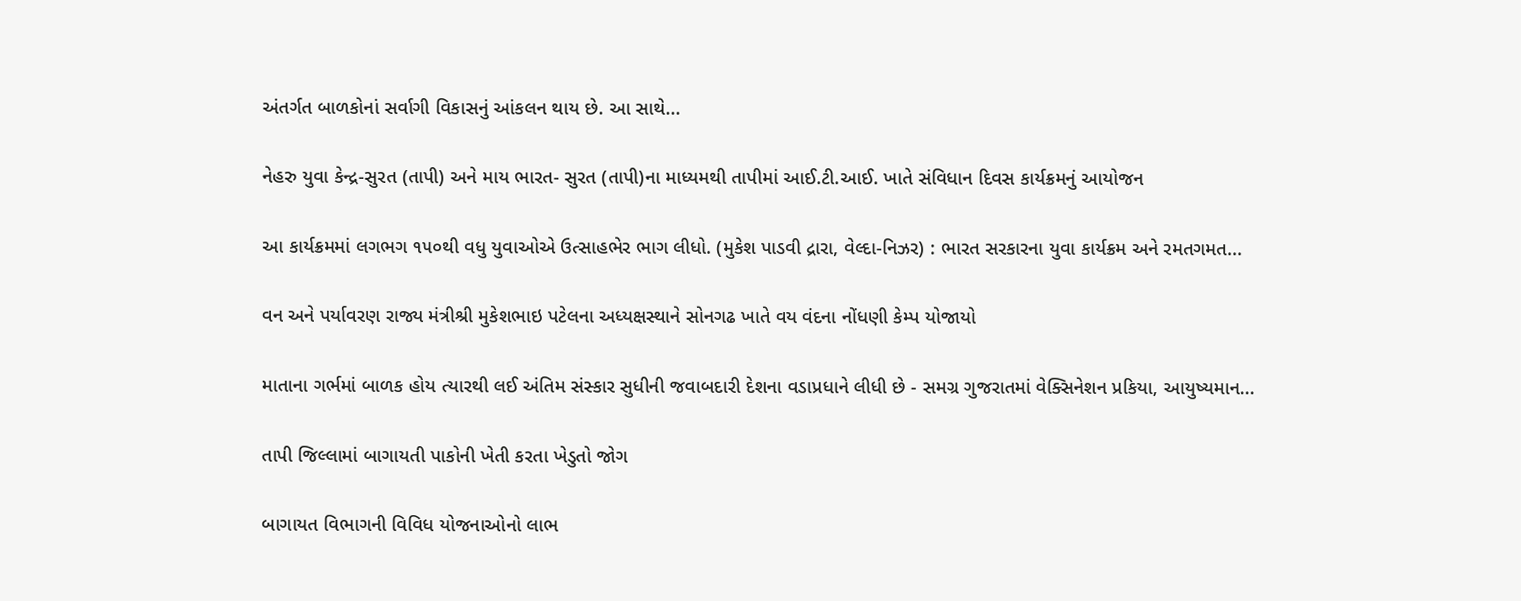અંતર્ગત બાળકોનાં સર્વાગી વિકાસનું આંકલન થાય છે. આ સાથે...

નેહરુ યુવા કેન્દ્ર-સુરત (તાપી) અને માય ભારત- સુરત (તાપી)ના માધ્યમથી તાપીમાં આઈ.ટી.આઈ. ખાતે સંવિધાન દિવસ કાર્યક્રમનું આયોજન

આ કાર્યક્રમમાં લગભગ ૧૫૦થી વધુ યુવાઓએ ઉત્સાહભેર ભાગ લીધો. (મુકેશ પાડવી દ્રારા, વેલ્દા-નિઝર) : ભારત સરકારના યુવા કાર્યક્રમ અને રમતગમત...

વન અને પર્યાવરણ રાજ્ય મંત્રીશ્રી મુકેશભાઇ પટેલના અધ્યક્ષસ્થાને સોનગઢ ખાતે વય વંદના નોંધણી કેમ્પ યોજાયો

માતાના ગર્ભમાં બાળક હોય ત્યારથી લઈ અંતિમ સંસ્કાર સુધીની જવાબદારી દેશના વડાપ્રધાને લીધી છે - સમગ્ર ગુજરાતમાં વેક્સિનેશન પ્રકિયા, આયુષ્યમાન...

તાપી જિલ્લામાં બાગાયતી પાકોની ખેતી કરતા ખેડુતો જોગ

બાગાયત વિભાગની વિવિધ યોજનાઓનો લાભ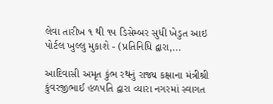લેવા તારીખ ૧ થી ૧૫ ડિસેમ્બર સુધી ખેડુત આઇ પોર્ટલ ખુલ્લુ મુકાશે - (પ્રતિનિધિ દ્વારા,...

આદિવાસી અમૃત કુંભ રથનું રાજ્ય કક્ષાના મંત્રીશ્રી કુંવરજીભાઈ હળપતિ દ્વારા વ્યારા નગરમાં સ્વાગત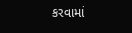કરવામાં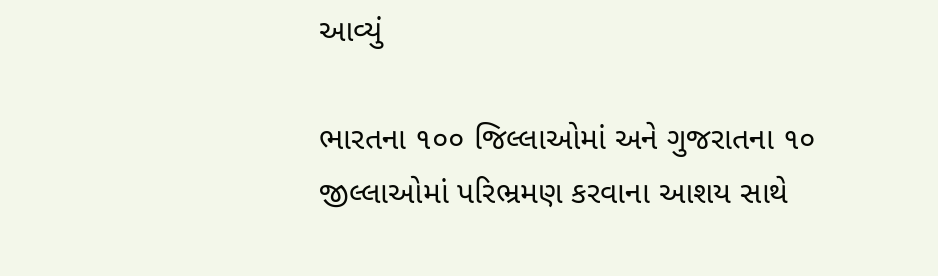આવ્યું

ભારતના ૧૦૦ જિલ્લાઓમાં અને ગુજરાતના ૧૦ જીલ્લાઓમાં પરિભ્રમણ કરવાના આશય સાથે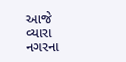આજે વ્યારા નગરના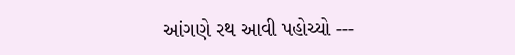આંગણે રથ આવી પહોચ્યો ---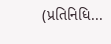(પ્રતિનિધિ...